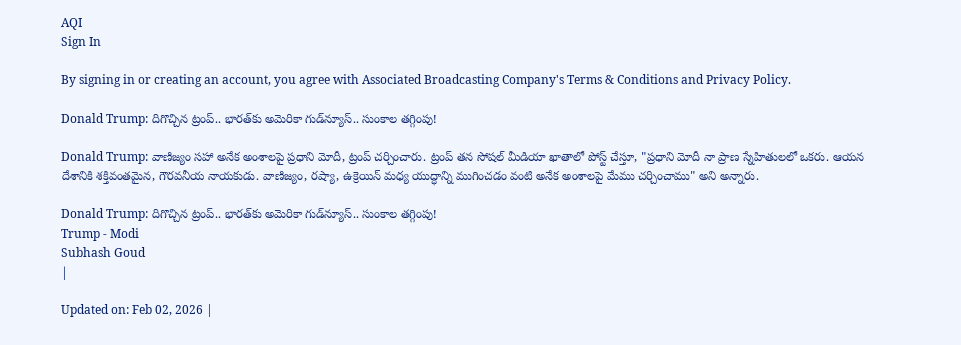AQI
Sign In

By signing in or creating an account, you agree with Associated Broadcasting Company's Terms & Conditions and Privacy Policy.

Donald Trump: దిగొచ్చిన ట్రంప్‌.. భారత్‌కు అమెరికా గుడ్‌న్యూస్‌.. సుంకాల తగ్గింపు!

Donald Trump: వాణిజ్యం సహా అనేక అంశాలపై ప్రధాని మోదీ, ట్రంప్ చర్చించారు. ట్రంప్ తన సోషల్ మీడియా ఖాతాలో పోస్ట్ చేస్తూ, "ప్రధాని మోదీ నా ప్రాణ స్నేహితులలో ఒకరు. ఆయన దేశానికి శక్తివంతమైన, గౌరవనీయ నాయకుడు. వాణిజ్యం, రష్యా, ఉక్రెయిన్ మధ్య యుద్ధాన్ని ముగించడం వంటి అనేక అంశాలపై మేము చర్చించాము" అని అన్నారు.

Donald Trump: దిగొచ్చిన ట్రంప్‌.. భారత్‌కు అమెరికా గుడ్‌న్యూస్‌.. సుంకాల తగ్గింపు!
Trump - Modi
Subhash Goud
|

Updated on: Feb 02, 2026 |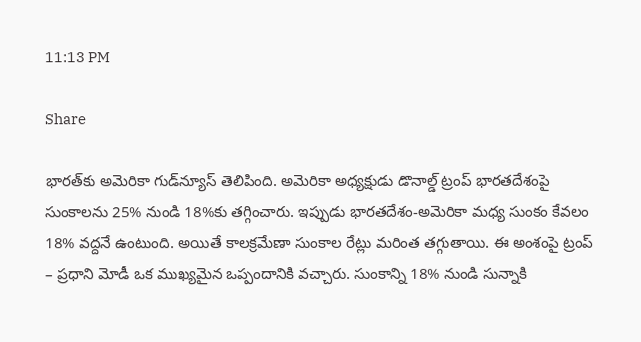11:13 PM

Share

భారత్‌కు అమెరికా గుడ్‌న్యూస్‌ తెలిపింది. అమెరికా అధ్యక్షుడు డొనాల్డ్ ట్రంప్ భారతదేశంపై సుంకాలను 25% నుండి 18%కు తగ్గించారు. ఇప్పుడు భారతదేశం-అమెరికా మధ్య సుంకం కేవలం 18% వద్దనే ఉంటుంది. అయితే కాలక్రమేణా సుంకాల రేట్లు మరింత తగ్గుతాయి. ఈ అంశంపై ట్రంప్ – ప్రధాని మోడీ ఒక ముఖ్యమైన ఒప్పందానికి వచ్చారు. సుంకాన్ని 18% నుండి సున్నాకి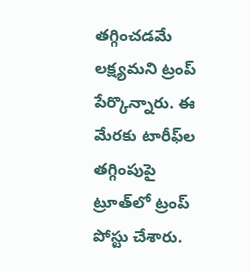తగ్గించడమే లక్ష్యమని ట్రంప్ పేర్కొన్నారు. ఈ మేరకు టారీఫ్‌ల తగ్గింపుపై ట్రూత్‌లో ట్రంప్‌ పోస్టు చేశారు.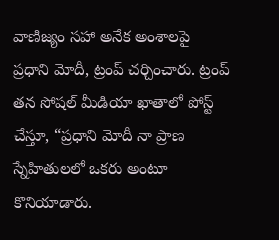వాణిజ్యం సహా అనేక అంశాలపై ప్రధాని మోదీ, ట్రంప్ చర్చించారు. ట్రంప్ తన సోషల్ మీడియా ఖాతాలో పోస్ట్ చేస్తూ, “ప్రధాని మోదీ నా ప్రాణ స్నేహితులలో ఒకరు అంటూ కొనియాడారు.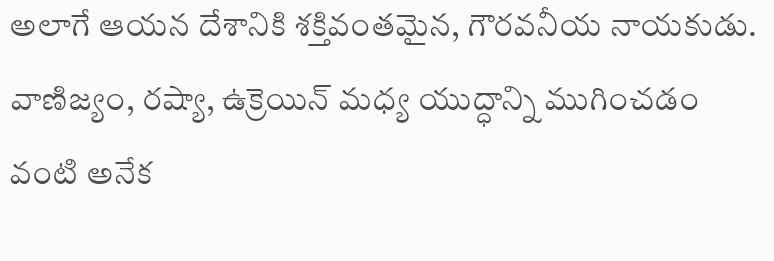అలాగే ఆయన దేశానికి శక్తివంతమైన, గౌరవనీయ నాయకుడు. వాణిజ్యం, రష్యా, ఉక్రెయిన్ మధ్య యుద్ధాన్ని ముగించడం వంటి అనేక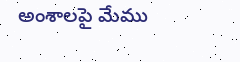అంశాలపై మేము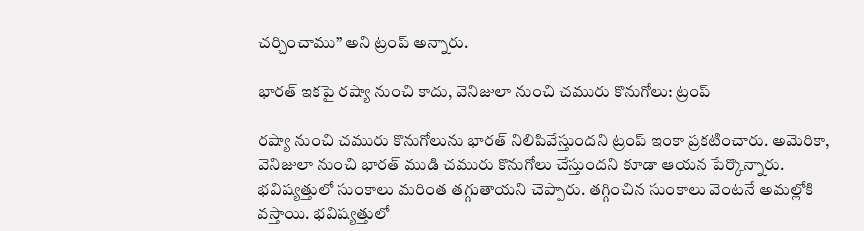చర్చించాము” అని ట్రంప్ అన్నారు.

భారత్ ఇకపై రష్యా నుంచి కాదు, వెనిజులా నుంచి చమురు కొనుగోలు: ట్రంప్

రష్యా నుంచి చమురు కొనుగోలును భారత్ నిలిపివేస్తుందని ట్రంప్ ఇంకా ప్రకటించారు. అమెరికా, వెనిజులా నుంచి భారత్ ముడి చమురు కొనుగోలు చేస్తుందని కూడా ఆయన పేర్కొన్నారు. భవిష్యత్తులో సుంకాలు మరింత తగ్గుతాయని చెప్పారు. తగ్గించిన సుంకాలు వెంటనే అమల్లోకి వస్తాయి. భవిష్యత్తులో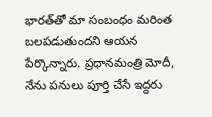భారత్‌తో మా సంబంధం మరింత బలపడుతుందని ఆయన పేర్కొన్నారు. ప్రధానమంత్రి మోదీ, నేను పనులు పూర్తి చేసే ఇద్దరు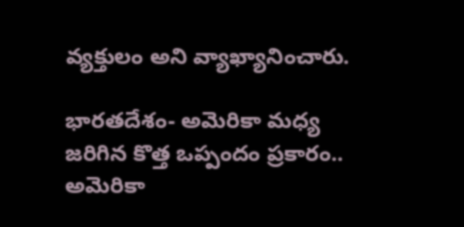వ్యక్తులం అని వ్యాఖ్యానించారు.

భారతదేశం- అమెరికా మధ్య జరిగిన కొత్త ఒప్పందం ప్రకారం.. అమెరికా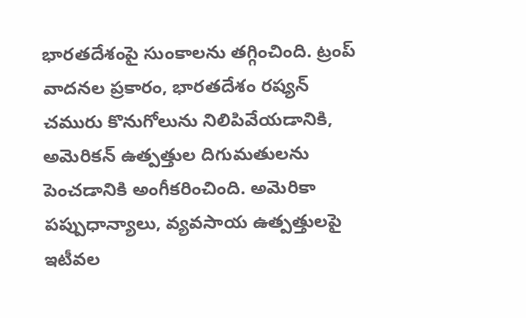భారతదేశంపై సుంకాలను తగ్గించింది. ట్రంప్ వాదనల ప్రకారం, భారతదేశం రష్యన్ చమురు కొనుగోలును నిలిపివేయడానికి, అమెరికన్ ఉత్పత్తుల దిగుమతులను పెంచడానికి అంగీకరించింది. అమెరికా పప్పుధాన్యాలు, వ్యవసాయ ఉత్పత్తులపై ఇటీవల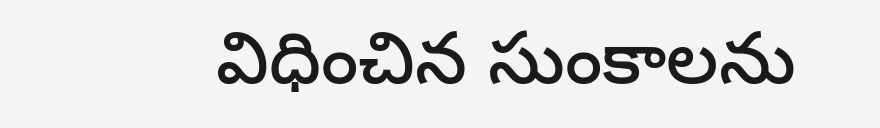విధించిన సుంకాలను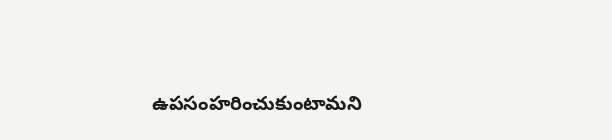ఉపసంహరించుకుంటామని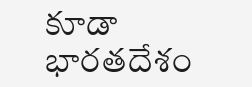కూడా భారతదేశం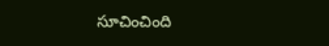సూచించింది